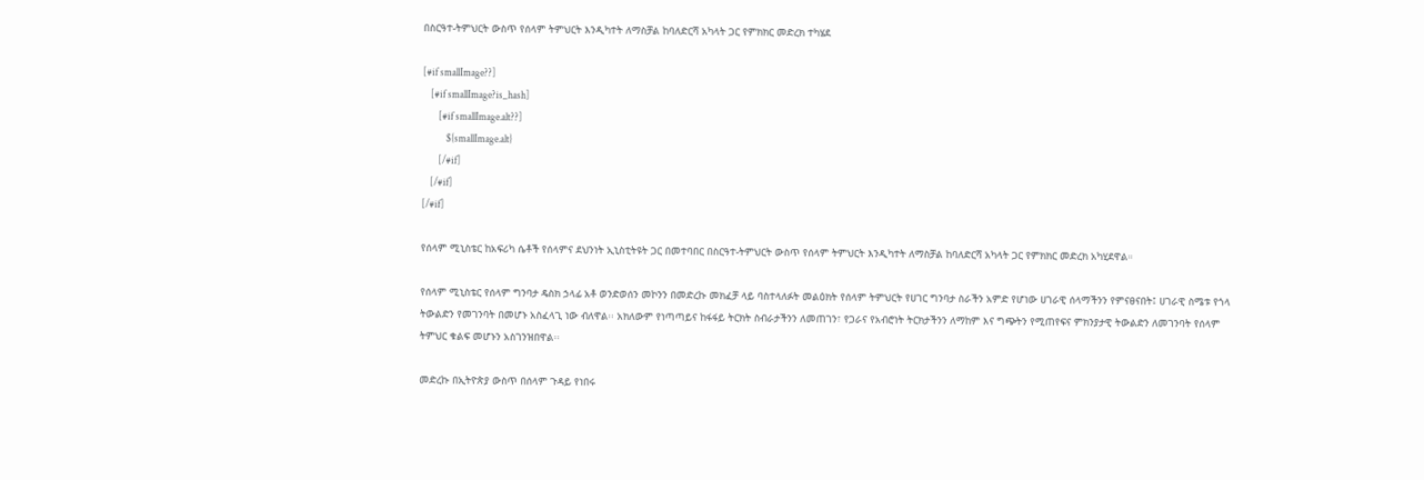በስርዓተ-ትምህርት ውስጥ የሰላም ትምህርት እንዲካተት ለማስቻል ከባለድርሻ አካላት ጋር የምክክር መድረክ ተካሄደ

[#if smallImage??]
    [#if smallImage?is_hash]
        [#if smallImage.alt??]
            ${smallImage.alt}
        [/#if]
    [/#if]
[/#if]

የሰላም ሚኒስቴር ከአፍሪካ ሴቶች የሰላምና ደህንነት ኢኒስቲትዩት ጋር በመተባበር በስርዓተ-ትምህርት ውስጥ የሰላም ትምህርት እንዲካተት ለማስቻል ከባለድርሻ አካላት ጋር የምክክር መድረክ አካሂደዋል።

የሰላም ሚኒስቴር የሰላም ግንባታ ዴስክ ኃላፊ አቶ ወንድወሰን መኮንን በመድረኩ መክፈቻ ላይ ባስተላለፉት መልዕክት የሰላም ትምህርት የሀገር ግንባታ ስራችን አምድ የሆነው ሀገራዊ ሰላማችንን የምናፀናበት፤ ሀገራዊ ስሜቱ የጎላ ትውልድን የመገንባት በመሆኑ አስፈላጊ ነው ብለዋል፡፡ አክለውም የነጣጣይና ከፋፋይ ትርክት ስብራታችንን ለመጠገን፣ የጋራና የአብሮነት ትርክታችንን ለማከም እና ግጭትን የሚጠየፍና ምክንያታዊ ትውልድን ለመገንባት የሰላም ትምህር ቁልፍ መሆኑን አስገንዝበዋል፡፡

መድረኩ በኢትዮጵያ ውስጥ በሰላም ጉዳይ የነበሩ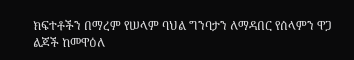ክፍተቶችን በማረም የሠላም ባህል ግንባታን ለማዳበር የሰላምን ዋጋ ልጆች ከመዋዕለ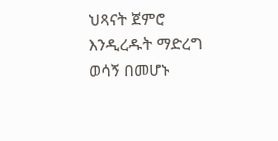ህጻናት ጀምሮ እንዲረዱት ማድረግ ወሳኝ በመሆኑ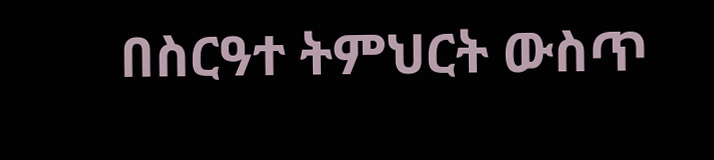በስርዓተ ትምህርት ውስጥ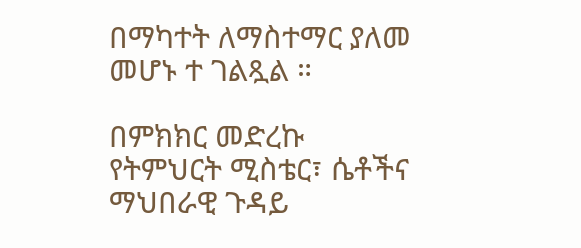በማካተት ለማስተማር ያለመ መሆኑ ተ ገልጿል ።

በምክክር መድረኩ የትምህርት ሚስቴር፣ ሴቶችና ማህበራዊ ጉዳይ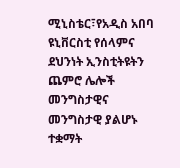ሚኒስቴር፣የአዲስ አበባ ዩኒቨርስቲ የሰላምና ደህንነት ኢንስቲትዩትን ጨምሮ ሌሎች መንግስታዊና መንግስታዊ ያልሆኑ ተቋማት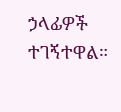ኃላፊዎች ተገኝተዋል።